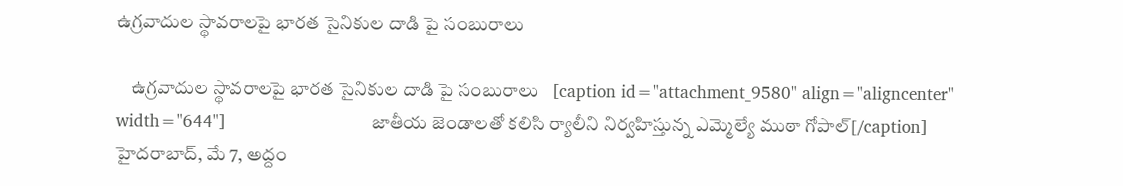ఉగ్ర‌వాదుల స్థావ‌రాల‌పై భార‌త సైనికుల దాడి పై సంబురాలు

    ఉగ్ర‌వాదుల స్థావ‌రాల‌పై భార‌త సైనికుల దాడి పై సంబురాలు   [caption id="attachment_9580" align="aligncenter" width="644"]                             జాతీయ జెండాల‌తో క‌లిసి ర్యాలీని నిర్వ‌హిస్తున్న ఎమ్మెల్యే ముఠా గోపాల్‌[/caption] హైదరాబాద్, మే 7, అద్దం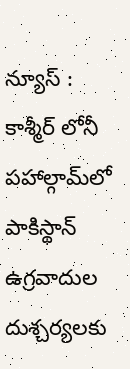న్యూస్ :    కాశ్మీర్ లోనీ పహాల్గామ్‌లో పాకిస్థాన్ ఉగ్రవాదుల దుశ్చర్యలకు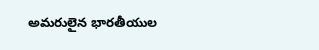అమరులైన భారతీయుల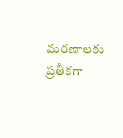మరణాలకు ప్రతీకగా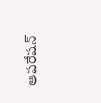ఆపరేషన్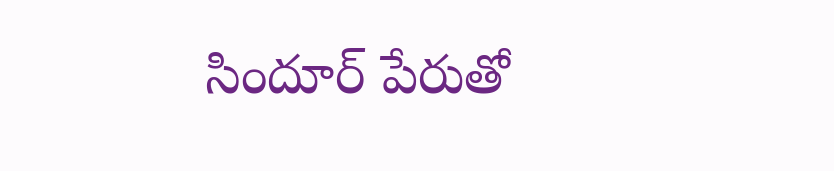సిందూర్ పేరుతో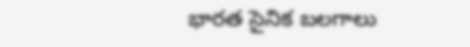భారత సైనిక బలగాలు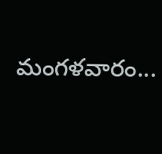మంగళవారం...